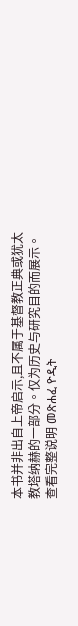本书并非出自上帝启示,且不属于基督教正典或犹太教塔纳赫的一部分。仅为历史与研究目的而展示。 查看完整说明 መጽሐፈ ዮዲት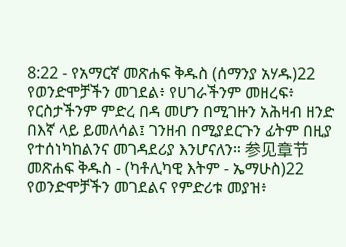8:22 - የአማርኛ መጽሐፍ ቅዱስ (ሰማንያ አሃዱ)22 የወንድሞቻችን መገደል፥ የሀገራችንም መዘረፍ፥ የርስታችንም ምድረ በዳ መሆን በሚገዙን አሕዛብ ዘንድ በእኛ ላይ ይመለሳል፤ ገንዘብ በሚያደርጉን ፊትም በዚያ የተሰነካከልንና መገዳደሪያ እንሆናለን። 参见章节መጽሐፍ ቅዱስ - (ካቶሊካዊ እትም - ኤማሁስ)22 የወንድሞቻችን መገደልና የምድሪቱ መያዝ፥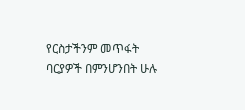የርስታችንም መጥፋት ባርያዎች በምንሆንበት ሁሉ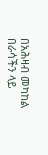በአሕዛብ መካከል በራሳችን ላይ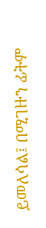ይመለሳል፤ በሚገዙን ፊትም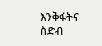እንቅፋትና ስድብ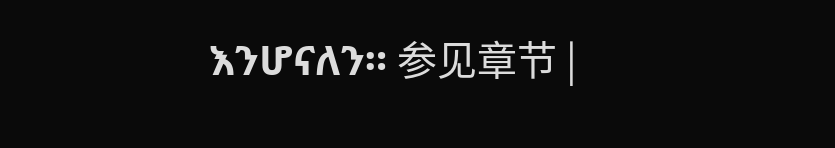እንሆናለን። 参见章节 |